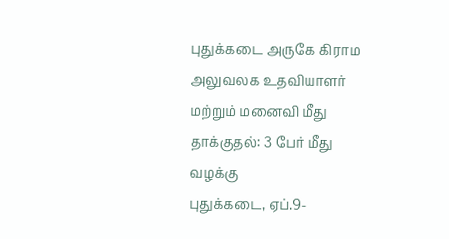புதுக்கடை அருகே கிராம அலுவலக உதவியாளர் மற்றும் மனைவி மீது தாக்குதல்: 3 பேர் மீது வழக்கு
புதுக்கடை, ஏப்.9-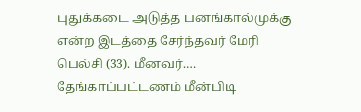புதுக்கடை அடுத்த பனங்கால்முக்கு என்ற இடத்தை சேர்ந்தவர் மேரி பெல்சி (33). மீனவர்.…
தேங்காப்பட்டணம் மீன்பிடி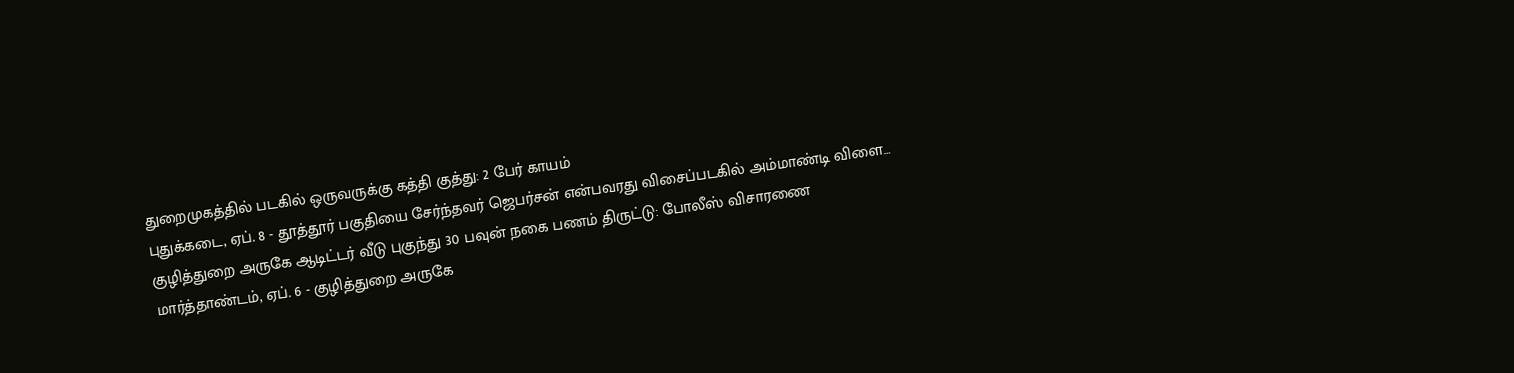துறைமுகத்தில் படகில் ஒருவருக்கு கத்தி குத்து: 2 பேர் காயம்
புதுக்கடை, ஏப். 8 - தூத்தூர் பகுதியை சேர்ந்தவர் ஜெபர்சன் என்பவரது விசைப்படகில் அம்மாண்டி விளை…
குழித்துறை அருகே ஆடிட்டர் வீடு புகுந்து 30 பவுன் நகை பணம் திருட்டு: போலீஸ் விசாரணை
மார்த்தாண்டம், ஏப். 6 - குழித்துறை அருகே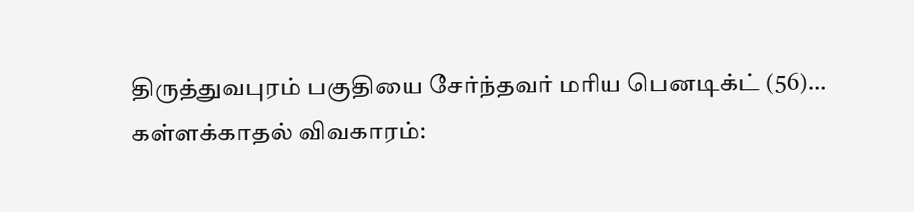திருத்துவபுரம் பகுதியை சேர்ந்தவர் மரிய பெனடிக்ட் (56)…
கள்ளக்காதல் விவகாரம்: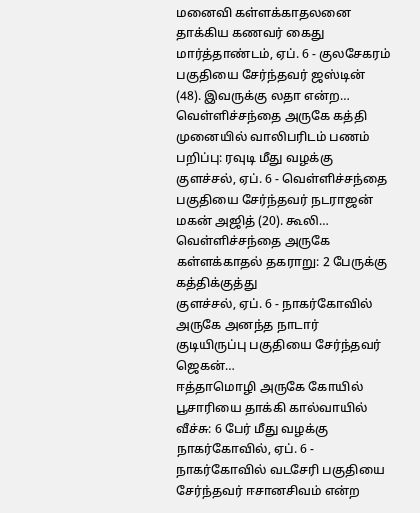மனைவி கள்ளக்காதலனை தாக்கிய கணவர் கைது
மார்த்தாண்டம், ஏப். 6 - குலசேகரம் பகுதியை சேர்ந்தவர் ஜஸ்டின் (48). இவருக்கு லதா என்ற…
வெள்ளிச்சந்தை அருகே கத்தி முனையில் வாலிபரிடம் பணம் பறிப்பு: ரவுடி மீது வழக்கு
குளச்சல், ஏப். 6 - வெள்ளிச்சந்தை பகுதியை சேர்ந்தவர் நடராஜன் மகன் அஜித் (20). கூலி…
வெள்ளிச்சந்தை அருகே கள்ளக்காதல் தகராறு: 2 பேருக்கு கத்திக்குத்து
குளச்சல், ஏப். 6 - நாகர்கோவில் அருகே அனந்த நாடார் குடியிருப்பு பகுதியை சேர்ந்தவர் ஜெகன்…
ஈத்தாமொழி அருகே கோயில் பூசாரியை தாக்கி கால்வாயில் வீச்சு: 6 பேர் மீது வழக்கு
நாகர்கோவில், ஏப். 6 - நாகர்கோவில் வடசேரி பகுதியை சேர்ந்தவர் ஈசானசிவம் என்ற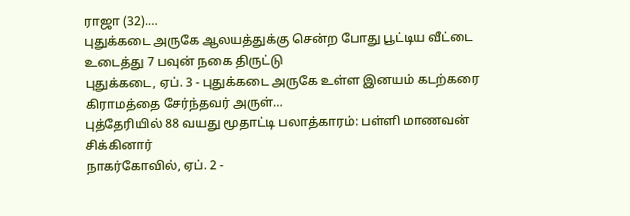ராஜா (32).…
புதுக்கடை அருகே ஆலயத்துக்கு சென்ற போது பூட்டிய வீட்டை உடைத்து 7 பவுன் நகை திருட்டு
புதுக்கடை, ஏப். 3 - புதுக்கடை அருகே உள்ள இனயம் கடற்கரை கிராமத்தை சேர்ந்தவர் அருள்…
புத்தேரியில் 88 வயது மூதாட்டி பலாத்காரம்: பள்ளி மாணவன் சிக்கினார்
நாகர்கோவில், ஏப். 2 -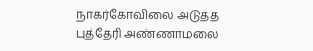நாகர்கோவிலை அடுத்த புத்தேரி அண்ணாமலை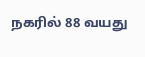நகரில் 88 வயது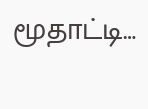மூதாட்டி…